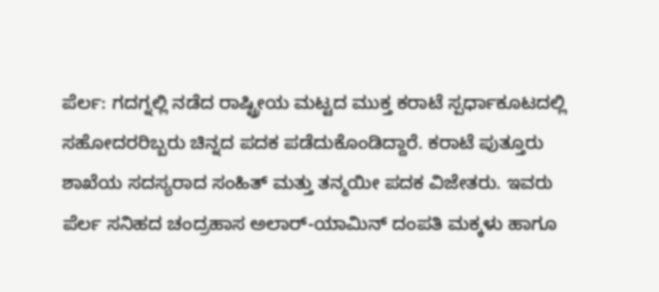ಪೆರ್ಲ: ಗದಗ್ನಲ್ಲಿ ನಡೆದ ರಾಷ್ಟ್ರೀಯ ಮಟ್ಟದ ಮುಕ್ತ ಕರಾಟೆ ಸ್ಪರ್ಧಾಕೂಟದಲ್ಲಿ ಸಹೋದರರಿಬ್ಬರು ಚಿನ್ನದ ಪದಕ ಪಡೆದುಕೊಂಡಿದ್ದಾರೆ. ಕರಾಟೆ ಪುತ್ತೂರು ಶಾಖೆಯ ಸದಸ್ಯರಾದ ಸಂಹಿತ್ ಮತ್ತು ತನ್ಮಯೀ ಪದಕ ವಿಜೇತರು. ಇವರು ಪೆರ್ಲ ಸನಿಹದ ಚಂದ್ರಹಾಸ ಅಲಾರ್-ಯಾಮಿನ್ ದಂಪತಿ ಮಕ್ಕಳು ಹಾಗೂ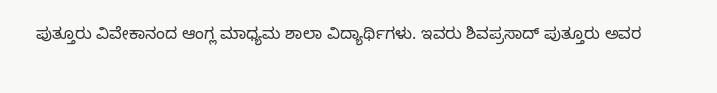ಪುತ್ತೂರು ವಿವೇಕಾನಂದ ಆಂಗ್ಲ ಮಾಧ್ಯಮ ಶಾಲಾ ವಿದ್ಯಾರ್ಥಿಗಳು. ಇವರು ಶಿವಪ್ರಸಾದ್ ಪುತ್ತೂರು ಅವರ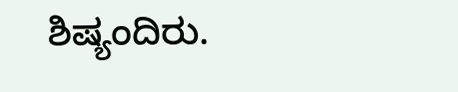ಶಿಷ್ಯಂದಿರು.